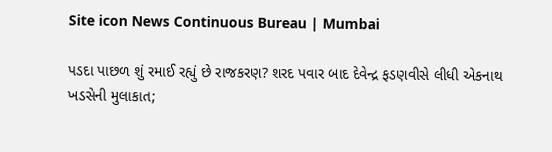Site icon News Continuous Bureau | Mumbai

પડદા પાછળ શું રમાઈ રહ્યું છે રાજકરણ? શરદ પવાર બાદ દેવેન્દ્ર ફડણવીસે લીધી એકનાથ ખડસેની મુલાકાત;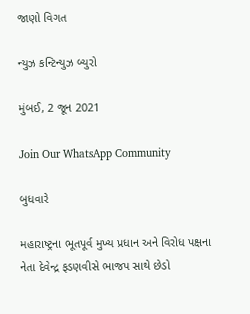જાણો વિગત

ન્યુઝ કન્ટિન્યુઝ બ્યુરો

મુંબઈ, 2 જૂન 2021

Join Our WhatsApp Community

બુધવારે

મહારાષ્ટ્રના ભૂતપૂર્વ મુખ્ય પ્રધાન અને વિરોધ પક્ષના નેતા દેવેન્દ્ર ફડણવીસે ભાજપ સાથે છેડો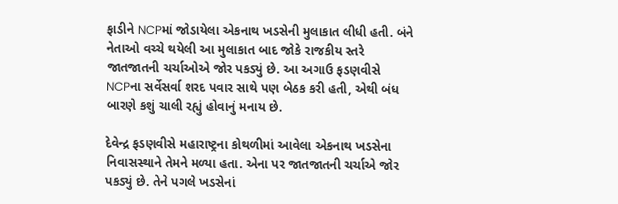ફાડીને NCPમાં જોડાયેલા એકનાથ ખડસેની મુલાકાત લીધી હતી. બંને નેતાઓ વચ્ચે થયેલી આ મુલાકાત બાદ જોકે રાજકીય સ્તરે જાતજાતની ચર્ચાઓએ જોર પકડ્યું છે. આ અગાઉ ફડણવીસે NCPના સર્વેસર્વા શરદ પવાર સાથે પણ બેઠક કરી હતી, એથી બંધ બારણે કશું ચાલી રહ્યું હોવાનું મનાય છે.

દેવેન્દ્ર ફડણવીસે મહારાષ્ટ્રના કોથળીમાં આવેલા એકનાથ ખડસેના નિવાસસ્થાને તેમને મળ્યા હતા. એના પર જાતજાતની ચર્ચાએ જોર પકડ્યું છે. તેને પગલે ખડસેનાં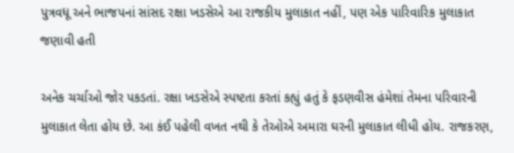પુત્રવધૂ અને ભાજપનાં સાંસદ રક્ષા ખડસેએ આ રાજકીય મુલાકાત નહીં, પણ એક પારિવારિક મુલાકાત જણાવી હતી

અનેક ચર્ચાઓ જોર પકડતાં. રક્ષા ખડસેએ સ્પષ્ટતા કરતાં કહ્યું હતું કે ફડણવીસ હંમેશાં તેમના પરિવારની મુલાકાત લેતા હોય છે. આ કંઈ પહેલી વખત નથી કે તેઓએ અમારા ઘરની મુલાકાત લીધી હોય. રાજકરણ,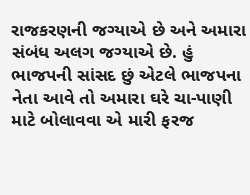રાજકરણની જગ્યાએ છે અને અમારા સંબંધ અલગ જગ્યાએ છે. હું ભાજપની સાંસદ છું એટલે ભાજપના નેતા આવે તો અમારા ઘરે ચા-પાણી માટે બોલાવવા એ મારી ફરજ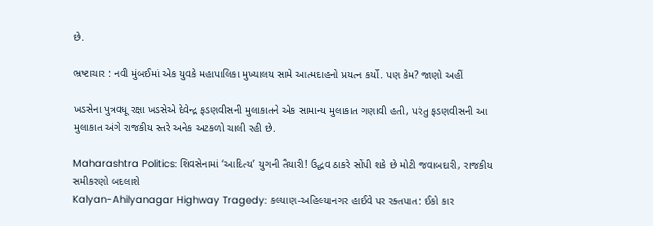છે.

ભ્રષ્ટાચાર : નવી મુંબઈમાં એક યુવકે મહાપાલિકા મુખ્યાલય સામે આત્મદાહનો પ્રયત્ન કર્યો. પણ કેમ? જાણો અહીં

ખડસેના પુત્રવધૂ રક્ષા ખડસેએ દેવેન્દ્ર ફડણવીસની મુલાકાતને એક સામાન્ય મુલાકાત ગણાવી હતી, પરંતુ ફડણવીસની આ મુલાકાત અંગે રાજકીય સ્તરે અનેક અટકળો ચાલી રહી છે.

Maharashtra Politics: શિવસેનામાં ‘આદિત્ય’ યુગની તૈયારી! ઉદ્ધવ ઠાકરે સોંપી શકે છે મોટી જવાબદારી, રાજકીય સમીકરણો બદલાશે
Kalyan-Ahilyanagar Highway Tragedy: કલ્યાણ-અહિલ્યાનગર હાઈવે પર રક્તપાત: ઈકો કાર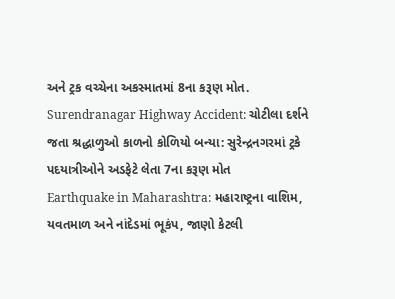અને ટ્રક વચ્ચેના અકસ્માતમાં 8ના કરૂણ મોત.
Surendranagar Highway Accident: ચોટીલા દર્શને જતા શ્રદ્ધાળુઓ કાળનો કોળિયો બન્યા: સુરેન્દ્રનગરમાં ટ્રકે પદયાત્રીઓને અડફેટે લેતા 7ના કરૂણ મોત
Earthquake in Maharashtra: મહારાષ્ટ્રના વાશિમ, યવતમાળ અને નાંદેડમાં ભૂકંપ, જાણો કેટલી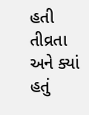હતી તીવ્રતા અને ક્યાં હતું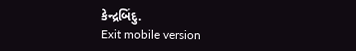કેન્દ્રબિંદુ.
Exit mobile version